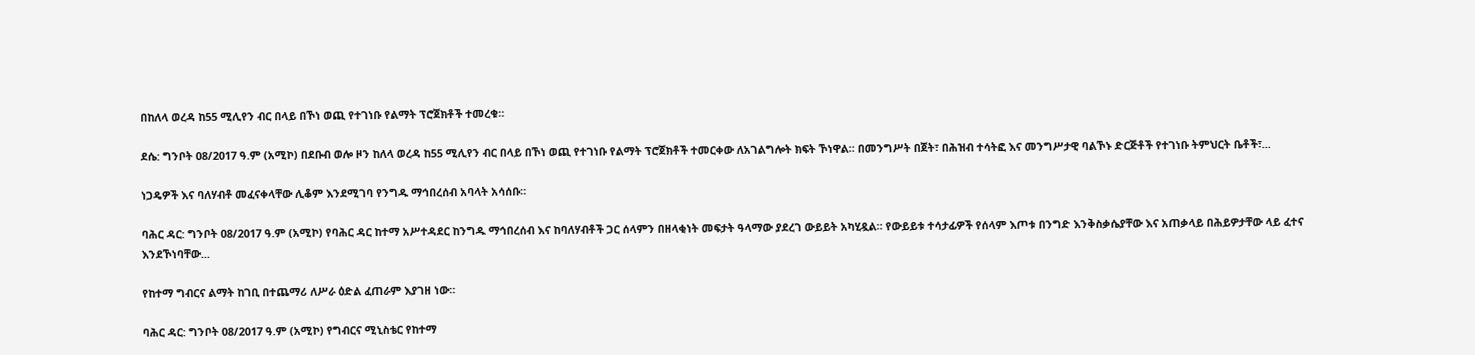በከለላ ወረዳ ከ55 ሚሊየን ብር በላይ በኾነ ወጪ የተገነቡ የልማት ፕሮጀክቶች ተመረቁ።

ደሴ: ግንቦት 08/2017 ዓ.ም (አሚኮ) በደቡብ ወሎ ዞን ከለላ ወረዳ ከ55 ሚሊየን ብር በላይ በኾነ ወጪ የተገነቡ የልማት ፕሮጀክቶች ተመርቀው ለአገልግሎት ክፍት ኾነዋል። በመንግሥት በጀት፣ በሕዝብ ተሳትፎ እና መንግሥታዊ ባልኾኑ ድርጅቶች የተገነቡ ትምህርት ቤቶች፣...

ነጋዴዎች እና ባለሃብቶ መፈናቀላቸው ሊቆም እንደሚገባ የንግዱ ማኅበረሰብ አባላት አሳሰቡ።

ባሕር ዳር: ግንቦት 08/2017 ዓ.ም (አሚኮ) የባሕር ዳር ከተማ አሥተዳደር ከንግዱ ማኅበረሰብ እና ከባለሃብቶች ጋር ሰላምን በዘላቂነት መፍታት ዓላማው ያደረገ ውይይት አካሂዷል። የውይይቱ ተሳታፊዎች የሰላም እጦቱ በንግድ እንቅስቃሴያቸው እና አጠቃላይ በሕይዎታቸው ላይ ፈተና እንደኾነባቸው...

የከተማ ግብርና ልማት ከገቢ በተጨማሪ ለሥራ ዕድል ፈጠራም እያገዘ ነው።

ባሕር ዳር: ግንቦት 08/2017 ዓ.ም (አሚኮ) የግብርና ሚኒስቴር የከተማ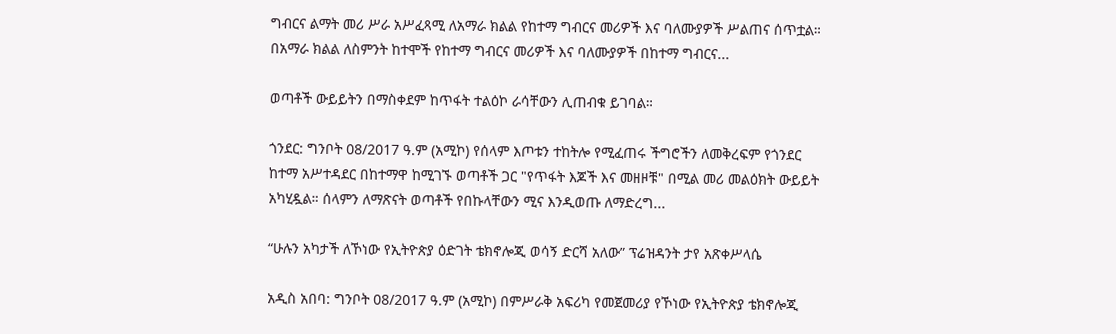ግብርና ልማት መሪ ሥራ አሥፈጻሚ ለአማራ ክልል የከተማ ግብርና መሪዎች እና ባለሙያዎች ሥልጠና ሰጥቷል። በአማራ ክልል ለስምንት ከተሞች የከተማ ግብርና መሪዎች እና ባለሙያዎች በከተማ ግብርና...

ወጣቶች ውይይትን በማስቀደም ከጥፋት ተልዕኮ ራሳቸውን ሊጠብቁ ይገባል።

ጎንደር: ግንቦት 08/2017 ዓ.ም (አሚኮ) የሰላም እጦቱን ተከትሎ የሚፈጠሩ ችግሮችን ለመቅረፍም የጎንደር ከተማ አሥተዳደር በከተማዋ ከሚገኙ ወጣቶች ጋር "የጥፋት እጆች እና መዘዞቹ" በሚል መሪ መልዕክት ውይይት አካሂዷል። ሰላምን ለማጽናት ወጣቶች የበኩላቸውን ሚና እንዲወጡ ለማድረግ...

“ሁሉን አካታች ለኾነው የኢትዮጵያ ዕድገት ቴክኖሎጂ ወሳኝ ድርሻ አለው” ፕሬዝዳንት ታየ አጽቀሥላሴ

አዲስ አበባ: ግንቦት 08/2017 ዓ.ም (አሚኮ) በምሥራቅ አፍሪካ የመጀመሪያ የኾነው የኢትዮጵያ ቴክኖሎጂ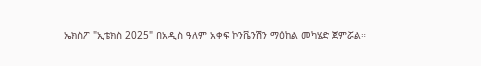ኤክስፖ "ኢቴክስ 2025" በአዲስ ዓለም አቀፍ ኮንቬንሽን ማዕከል መካሄድ ጀምሯል።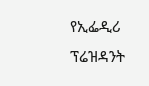የኢፌዲሪ ፕሬዝዳንት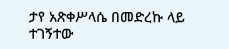ታየ አጽቀሥላሴ በመድረኩ ላይ ተገኝተው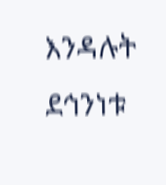እንዳሉት ደኅንነቱ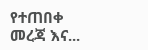የተጠበቀ መረጃ እና...